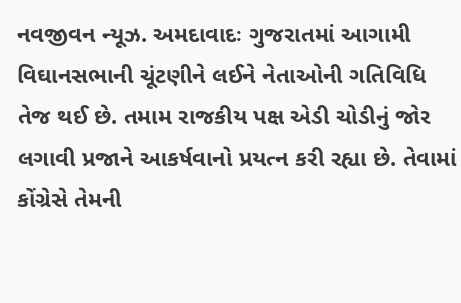નવજીવન ન્યૂઝ. અમદાવાદઃ ગુજરાતમાં આગામી વિઘાનસભાની ચૂંટણીને લઈને નેતાઓની ગતિવિધિ તેજ થઈ છે. તમામ રાજકીય પક્ષ એડી ચોડીનું જોર લગાવી પ્રજાને આકર્ષવાનો પ્રયત્ન કરી રહ્યા છે. તેવામાં કોંગ્રેસે તેમની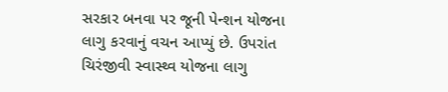સરકાર બનવા પર જૂની પેન્શન યોજના લાગુ કરવાનું વચન આપ્યું છે. ઉપરાંત ચિરંજીવી સ્વાસ્થ્વ યોજના લાગુ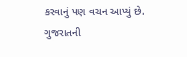કરવાનું પણ વચન આપ્યું છે.
ગુજરાતની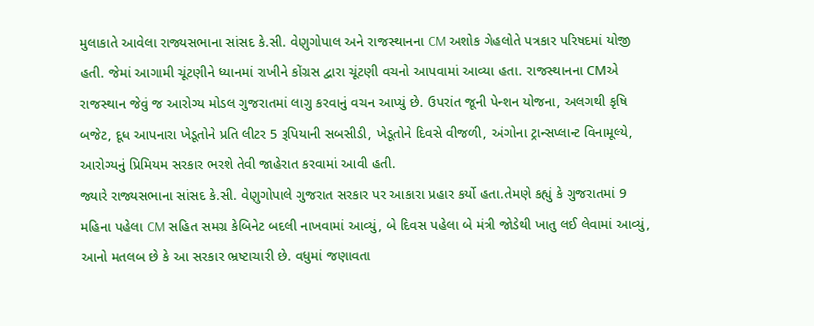મુલાકાતે આવેલા રાજ્યસભાના સાંસદ કે.સી. વેણુગોપાલ અને રાજસ્થાનના CM અશોક ગેહલોતે પત્રકાર પરિષદમાં યોજી હતી. જેમાં આગામી ચૂંટણીને ધ્યાનમાં રાખીને કોંગ્રસ દ્વારા ચૂંટણી વચનો આપવામાં આવ્યા હતા. રાજસ્થાનના CMએ રાજસ્થાન જેવું જ આરોગ્ય મોડલ ગુજરાતમાં લાગુ કરવાનું વચન આપ્યું છે. ઉપરાંત જૂની પેન્શન યોજના, અલગથી કૃષિ બજેટ, દૂધ આપનારા ખેડૂતોને પ્રતિ લીટર 5 રૂપિયાની સબસીડી, ખેડૂતોને દિવસે વીજળી, અંગોના ટ્રાન્સપ્લાન્ટ વિનામૂલ્યે, આરોગ્યનું પ્રિમિયમ સરકાર ભરશે તેવી જાહેરાત કરવામાં આવી હતી.
જ્યારે રાજ્યસભાના સાંસદ કે.સી. વેણુગોપાલે ગુજરાત સરકાર પર આકારા પ્રહાર કર્યો હતા.તેમણે કહ્યું કે ગુજરાતમાં 9 મહિના પહેલા CM સહિત સમગ્ર કેબિનેટ બદલી નાખવામાં આવ્યું, બે દિવસ પહેલા બે મંત્રી જોડેથી ખાતુ લઈ લેવામાં આવ્યું, આનો મતલબ છે કે આ સરકાર ભ્રષ્ટાચારી છે. વધુમાં જણાવતા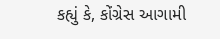કહ્યું કે, કોંગ્રેસ આગામી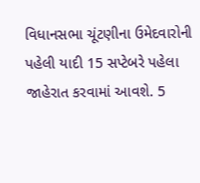વિધાનસભા ચૂંટણીના ઉમેદવારોની પહેલી યાદી 15 સપ્ટેબરે પહેલા જાહેરાત કરવામાં આવશે. 5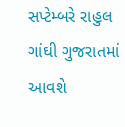સપ્ટેમ્બરે રાહુલ ગાંઘી ગુજરાતમાં આવશે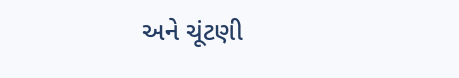અને ચૂંટણી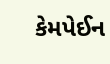કેમપેઈન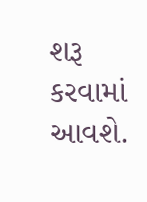શરૂ કરવામાં આવશે.